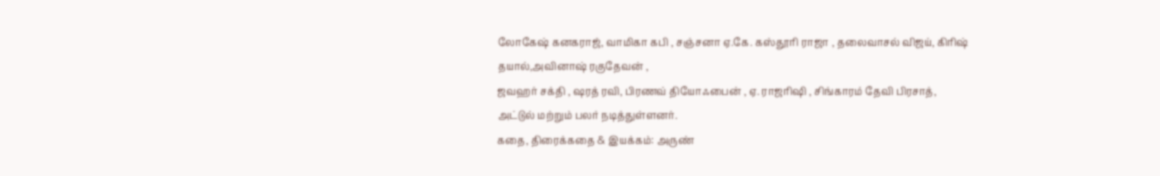லோகேஷ் கனகராஜ், வாமிகா கபி , சஞ்சனா ஏ.கே. கஸ்தூரி ராஜா , தலைவாசல் விஜய், கிரிஷ் தயால்,அவினாஷ் ரகுதேவன் ,
ஜவஹர் சக்தி , ஷரத் ரவி, பிரணவ் தியோஃபைன் , ஏ. ராஜரிஷி , சிங்காரம் தேவி பிரசாத், அட்டுல் மற்றும் பலர் நடித்துள்ளனர்.
கதை, திரைக்கதை & இயக்கம்: அருண்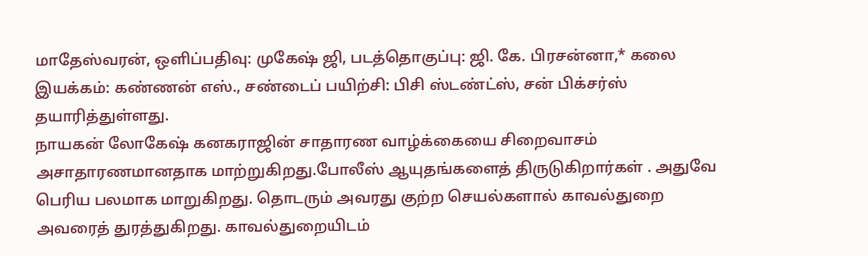மாதேஸ்வரன், ஒளிப்பதிவு: முகேஷ் ஜி, படத்தொகுப்பு: ஜி. கே. பிரசன்னா,* கலை இயக்கம்: கண்ணன் எஸ்., சண்டைப் பயிற்சி: பிசி ஸ்டண்ட்ஸ், சன் பிக்சர்ஸ் தயாரித்துள்ளது.
நாயகன் லோகேஷ் கனகராஜின் சாதாரண வாழ்க்கையை சிறைவாசம் அசாதாரணமானதாக மாற்றுகிறது.போலீஸ் ஆயுதங்களைத் திருடுகிறார்கள் . அதுவே பெரிய பலமாக மாறுகிறது. தொடரும் அவரது குற்ற செயல்களால் காவல்துறை அவரைத் துரத்துகிறது. காவல்துறையிடம்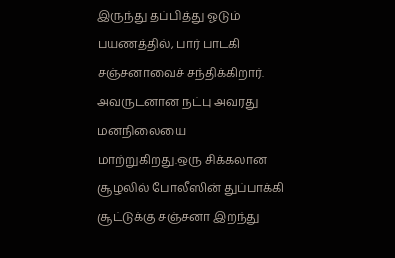இருந்து தப்பித்து ஓடும் பயணத்தில், பார் பாடகி சஞ்சனாவைச் சந்திக்கிறார். அவருடனான நட்பு அவரது மனநிலையை மாற்றுகிறது.ஒரு சிக்கலான சூழலில் போலீஸின் துப்பாக்கி சூட்டுக்கு சஞ்சனா இறந்து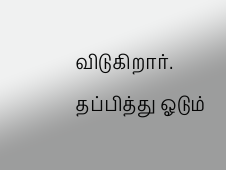விடுகிறார். தப்பித்து ஓடும்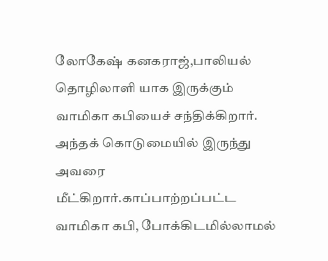லோகேஷ் கனகராஜ்,பாலியல் தொழிலாளி யாக இருக்கும் வாமிகா கபியைச் சந்திக்கிறார். அந்தக் கொடுமையில் இருந்து அவரை மீட்கிறார்.காப்பாற்றப்பட்ட வாமிகா கபி, போக்கிடமில்லாமல்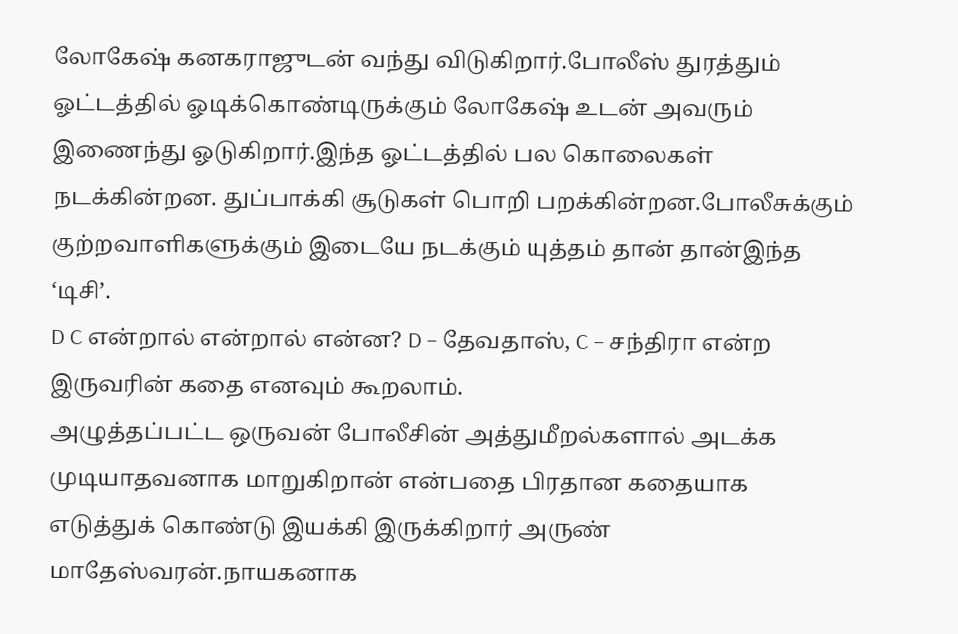லோகேஷ் கனகராஜுடன் வந்து விடுகிறார்.போலீஸ் துரத்தும் ஓட்டத்தில் ஓடிக்கொண்டிருக்கும் லோகேஷ் உடன் அவரும் இணைந்து ஓடுகிறார்.இந்த ஓட்டத்தில் பல கொலைகள் நடக்கின்றன. துப்பாக்கி சூடுகள் பொறி பறக்கின்றன.போலீசுக்கும் குற்றவாளிகளுக்கும் இடையே நடக்கும் யுத்தம் தான் தான்இந்த ‘டிசி’.
D C என்றால் என்றால் என்ன? D – தேவதாஸ், C – சந்திரா என்ற இருவரின் கதை எனவும் கூறலாம்.
அழுத்தப்பட்ட ஒருவன் போலீசின் அத்துமீறல்களால் அடக்க முடியாதவனாக மாறுகிறான் என்பதை பிரதான கதையாக எடுத்துக் கொண்டு இயக்கி இருக்கிறார் அருண் மாதேஸ்வரன்.நாயகனாக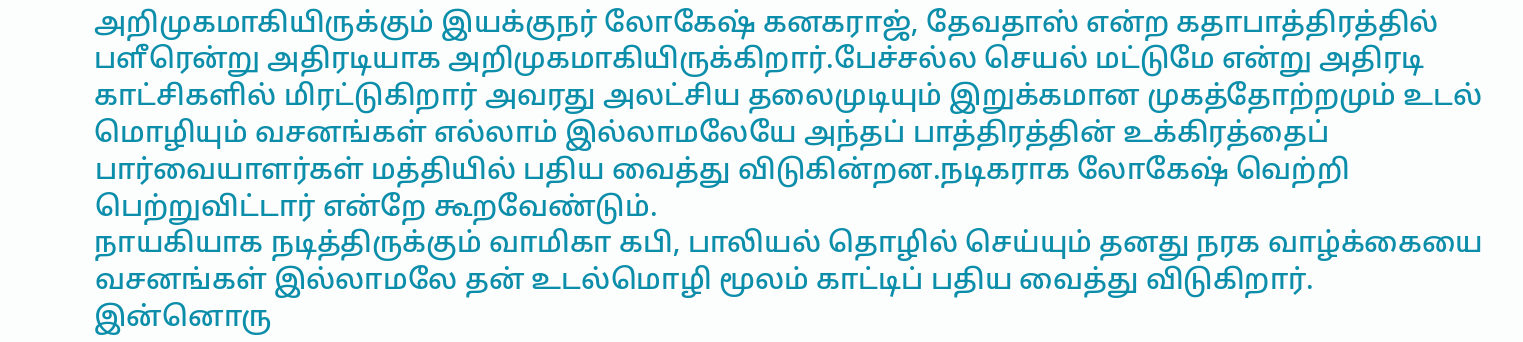அறிமுகமாகியிருக்கும் இயக்குநர் லோகேஷ் கனகராஜ், தேவதாஸ் என்ற கதாபாத்திரத்தில் பளீரென்று அதிரடியாக அறிமுகமாகியிருக்கிறார்.பேச்சல்ல செயல் மட்டுமே என்று அதிரடி காட்சிகளில் மிரட்டுகிறார் அவரது அலட்சிய தலைமுடியும் இறுக்கமான முகத்தோற்றமும் உடல் மொழியும் வசனங்கள் எல்லாம் இல்லாமலேயே அந்தப் பாத்திரத்தின் உக்கிரத்தைப் பார்வையாளர்கள் மத்தியில் பதிய வைத்து விடுகின்றன.நடிகராக லோகேஷ் வெற்றி பெற்றுவிட்டார் என்றே கூறவேண்டும்.
நாயகியாக நடித்திருக்கும் வாமிகா கபி, பாலியல் தொழில் செய்யும் தனது நரக வாழ்க்கையை வசனங்கள் இல்லாமலே தன் உடல்மொழி மூலம் காட்டிப் பதிய வைத்து விடுகிறார்.
இன்னொரு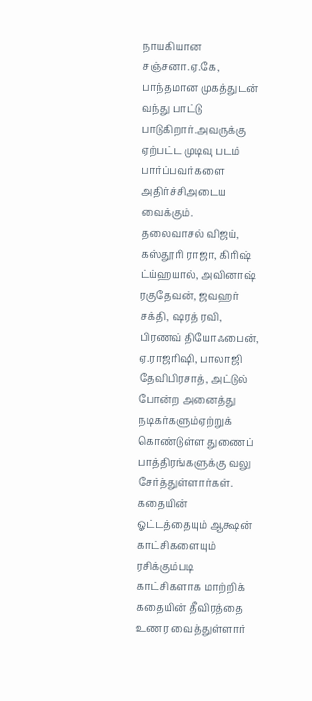நாயகியான சஞ்சனா.ஏ.கே, பாந்தமான முகத்துடன் வந்து பாட்டு பாடுகிறார்.அவருக்கு ஏற்பட்ட முடிவு படம் பார்ப்பவர்களை அதிர்ச்சிஅடைய வைக்கும்.
தலைவாசல் விஜய், கஸ்தூரி ராஜா, கிரிஷ் ட்ய்ஹயால், அவினாஷ் ரகுதேவன், ஜவஹர் சக்தி, ஷரத் ரவி, பிரணவ் தியோஃபைன், ஏ.ராஜரிஷி, பாலாஜி தேவிபிரசாத், அட்டுல் போன்ற அனைத்து நடிகர்களும்ஏற்றுக் கொண்டுள்ள துணைப் பாத்திரங்களுக்கு வலு சேர்த்துள்ளார்கள்.
கதையின் ஓட்டத்தையும் ஆக்ஷன் காட்சிகளையும் ரசிக்கும்படி காட்சிகளாக மாற்றிக் கதையின் தீவிரத்தை உணர வைத்துள்ளார்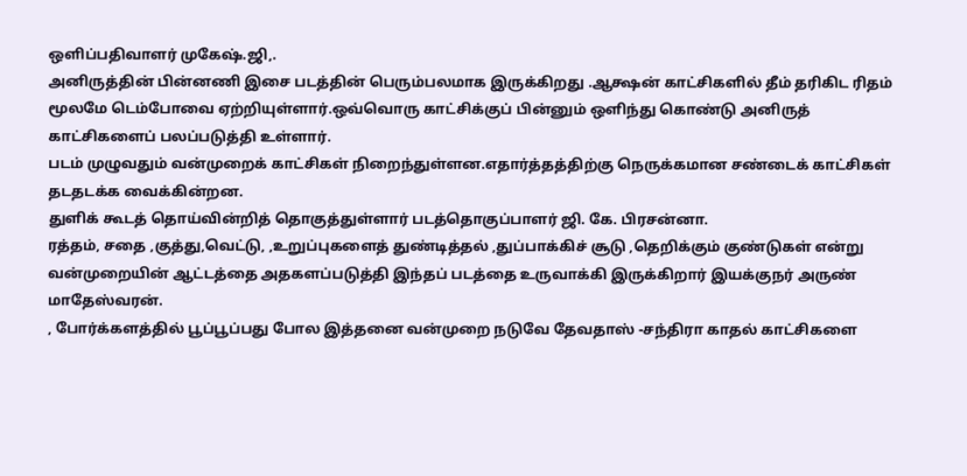ஒளிப்பதிவாளர் முகேஷ்.ஜி,.
அனிருத்தின் பின்னணி இசை படத்தின் பெரும்பலமாக இருக்கிறது .ஆக்ஷன் காட்சிகளில் தீம் தரிகிட ரிதம் மூலமே டெம்போவை ஏற்றியுள்ளார்.ஒவ்வொரு காட்சிக்குப் பின்னும் ஒளிந்து கொண்டு அனிருத் காட்சிகளைப் பலப்படுத்தி உள்ளார்.
படம் முழுவதும் வன்முறைக் காட்சிகள் நிறைந்துள்ளன.எதார்த்தத்திற்கு நெருக்கமான சண்டைக் காட்சிகள் தடதடக்க வைக்கின்றன.
துளிக் கூடத் தொய்வின்றித் தொகுத்துள்ளார் படத்தொகுப்பாளர் ஜி. கே. பிரசன்னா.
ரத்தம், சதை ,குத்து,வெட்டு, ,உறுப்புகளைத் துண்டித்தல் ,துப்பாக்கிச் சூடு ,தெறிக்கும் குண்டுகள் என்று வன்முறையின் ஆட்டத்தை அதகளப்படுத்தி இந்தப் படத்தை உருவாக்கி இருக்கிறார் இயக்குநர் அருண் மாதேஸ்வரன்.
, போர்க்களத்தில் பூப்பூப்பது போல இத்தனை வன்முறை நடுவே தேவதாஸ் -சந்திரா காதல் காட்சிகளை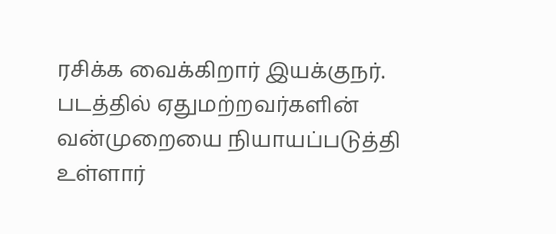ரசிக்க வைக்கிறார் இயக்குநர்.
படத்தில் ஏதுமற்றவர்களின் வன்முறையை நியாயப்படுத்தி உள்ளார்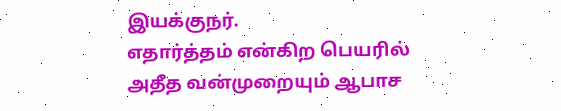இயக்குநர்.
எதார்த்தம் என்கிற பெயரில் அதீத வன்முறையும் ஆபாச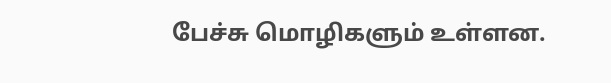பேச்சு மொழிகளும் உள்ளன.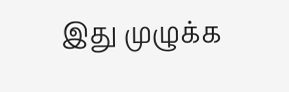இது முழுக்க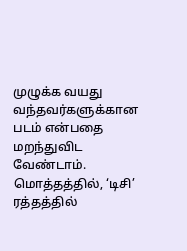முழுக்க வயது வந்தவர்களுக்கான படம் என்பதை மறந்துவிட வேண்டாம்.
மொத்தத்தில், ‘டிசி’ ரத்தத்தில்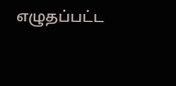எழுதப்பட்ட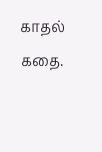காதல் கதை.